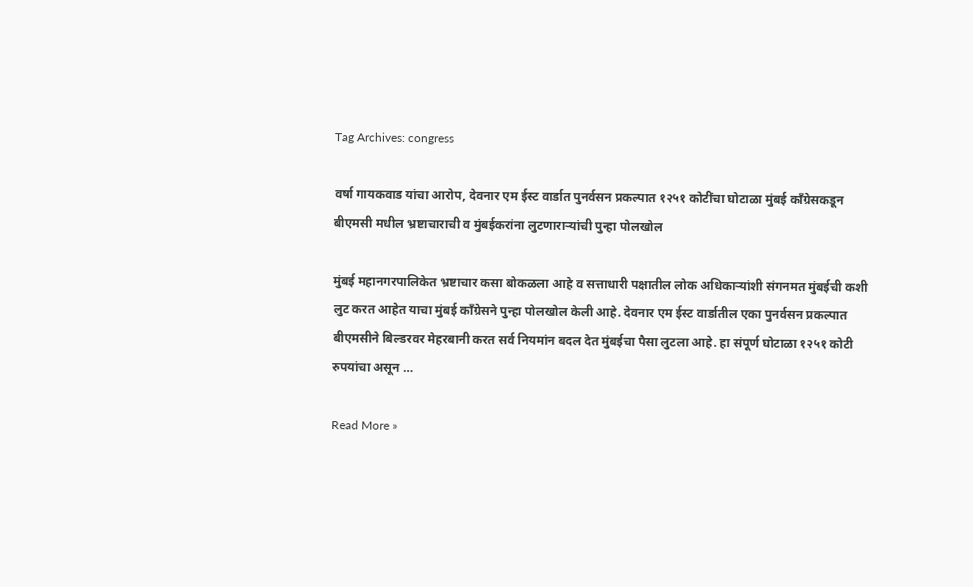Tag Archives: congress

वर्षा गायकवाड यांचा आरोप, देवनार एम ईस्ट वार्डात पुनर्वसन प्रकल्पात १२५१ कोटींचा घोटाळा मुंबई काँग्रेसकडून बीएमसी मधील भ्रष्टाचाराची व मुंबईकरांना लुटणाराऱ्यांची पुन्हा पोलखोल

मुंबई महानगरपालिकेत भ्रष्टाचार कसा बोकळला आहे व सत्ताधारी पक्षातील लोक अधिकाऱ्यांशी संगनमत मुंबईची कशी लुट करत आहेत याचा मुंबई काँग्रेसने पुन्हा पोलखोल केली आहे. देवनार एम ईस्ट वार्डातील एका पुनर्वसन प्रकल्पात बीएमसीने बिल्डरवर मेहरबानी करत सर्व नियमांन बदल देत मुंबईचा पैसा लुटला आहे. हा संपूर्ण घोटाळा १२५१ कोटी रुपयांचा असून …

Read More »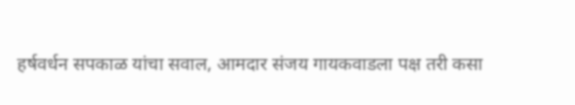हर्षवर्धन सपकाळ यांचा सवाल, आमदार संजय गायकवाडला पक्ष तरी कसा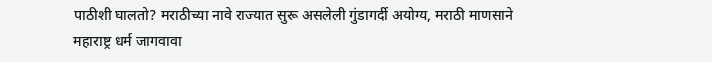पाठीशी घालतो? मराठीच्या नावे राज्यात सुरू असलेली गुंडागर्दी अयोग्य, मराठी माणसाने महाराष्ट्र धर्म जागवावा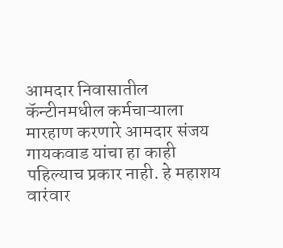आमदार निवासातील कॅन्टीनमधील कर्मचाऱ्याला मारहाण करणारे आमदार संजय गायकवाड यांचा हा काही पहिल्याच प्रकार नाही. हे महाशय वारंवार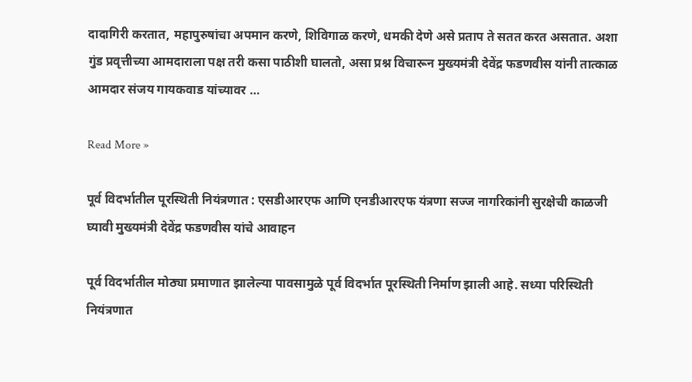दादागिरी करतात, महापुरुषांचा अपमान करणे, शिविगाळ करणे, धमकी देणे असे प्रताप ते सतत करत असतात. अशा गुंड प्रवृत्तीच्या आमदाराला पक्ष तरी कसा पाठीशी घालतो, असा प्रश्न विचारून मुख्यमंत्री देवेंद्र फडणवीस यांनी तात्काळ आमदार संजय गायकवाड यांच्यावर …

Read More »

पूर्व विदर्भातील पूरस्थिती नियंत्रणात : एसडीआरएफ आणि एनडीआरएफ यंत्रणा सज्ज नागरिकांनी सुरक्षेची काळजी घ्यावी मुख्यमंत्री देवेंद्र फडणवीस यांचे आवाहन

पूर्व विदर्भातील मोठ्या प्रमाणात झालेल्या पावसामुळे पूर्व विदर्भात पूरस्थिती निर्माण झाली आहे. सध्या परिस्थिती नियंत्रणात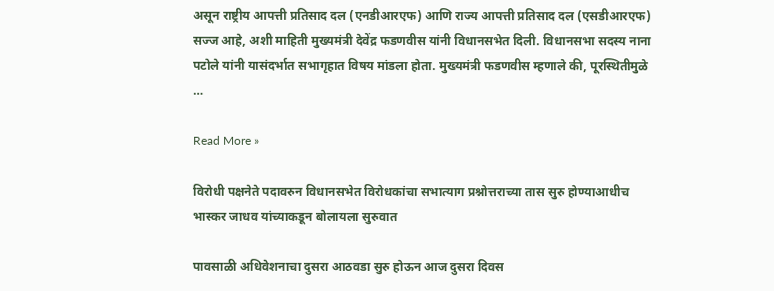असून राष्ट्रीय आपत्ती प्रतिसाद दल (एनडीआरएफ) आणि राज्य आपत्ती प्रतिसाद दल (एसडीआरएफ) सज्ज आहे, अशी माहिती मुख्यमंत्री देवेंद्र फडणवीस यांनी विधानसभेत दिली. विधानसभा सदस्य नाना पटोले यांनी यासंदर्भात सभागृहात विषय मांडला होता. मुख्यमंत्री फडणवीस म्हणाले की, पूरस्थितीमुळे …

Read More »

विरोधी पक्षनेते पदावरुन विधानसभेत विरोधकांचा सभात्याग प्रश्नोत्तराच्या तास सुरु होण्याआधीच भास्कर जाधव यांच्याकडून बोलायला सुरुवात

पावसाळी अधिवेशनाचा दुसरा आठवडा सुरु होऊन आज दुसरा दिवस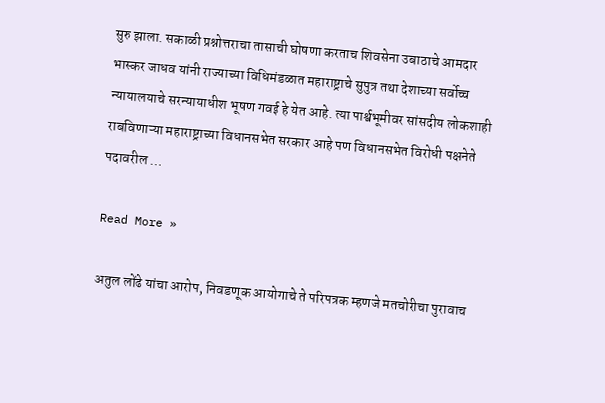सुरु झाला. सकाळी प्रश्नोत्तराचा तासाची घोषणा करताच शिवसेना उबाठाचे आमदार भास्कर जाधव यांनी राज्याच्या विधिमंडळात महाराष्ट्राचे सुपुत्र तथा देशाच्या सर्वोच्च न्यायालयाचे सरन्यायाधीश भूषण गवई हे येत आहे. त्या पार्श्वभूमीवर सांसदीय लोकशाही राबविणाऱ्या महाराष्ट्राच्या विधानसभेत सरकार आहे पण विधानसभेत विरोधी पक्षनेते पदावरील …

Read More »

अतुल लोंढे यांचा आरोप, निवडणूक आयोगाचे ते परिपत्रक म्हणजे मतचोरीचा पुरावाच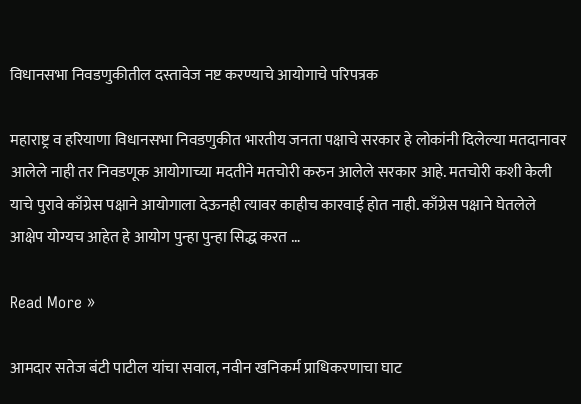विधानसभा निवडणुकीतील दस्तावेज नष्ट करण्याचे आयोगाचे परिपत्रक

महाराष्ट्र व हरियाणा विधानसभा निवडणुकीत भारतीय जनता पक्षाचे सरकार हे लोकांनी दिलेल्या मतदानावर आलेले नाही तर निवडणूक आयोगाच्या मदतीने मतचोरी करुन आलेले सरकार आहे. मतचोरी कशी केली याचे पुरावे काँग्रेस पक्षाने आयोगाला देऊनही त्यावर काहीच कारवाई होत नाही. काँग्रेस पक्षाने घेतलेले आक्षेप योग्यच आहेत हे आयोग पुन्हा पुन्हा सिद्ध करत …

Read More »

आमदार सतेज बंटी पाटील यांचा सवाल, नवीन खनिकर्म प्राधिकरणाचा घाट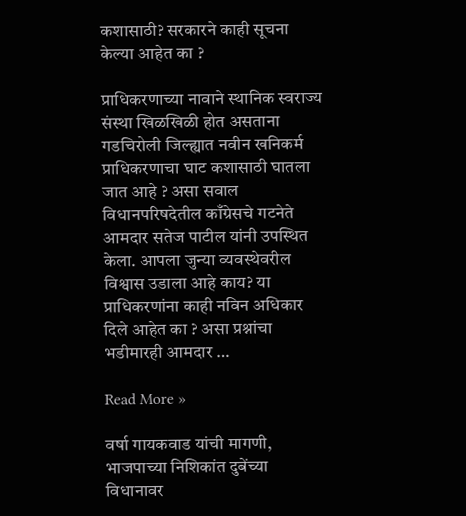कशासाठी? सरकारने काही सूचना केल्या आहेत का ?

प्राधिकरणाच्या नावाने स्थानिक स्वराज्य संस्था खिळखिळी होत असताना गडचिरोली जिल्ह्यात नवीन खनिकर्म प्राधिकरणाचा घाट कशासाठी घातला जात आहे ? असा सवाल विधानपरिषदेतील काँग्रेसचे गटनेते आमदार सतेज पाटील यांनी उपस्थित केला. आपला जुन्या व्यवस्थेवरील विश्वास उडाला आहे काय? या प्राधिकरणांना काही नविन अधिकार दिले आहेत का ? असा प्रश्नांचा भडीमारही आमदार …

Read More »

वर्षा गायकवाड यांची मागणी, भाजपाच्या निशिकांत दुबेंच्या विधानावर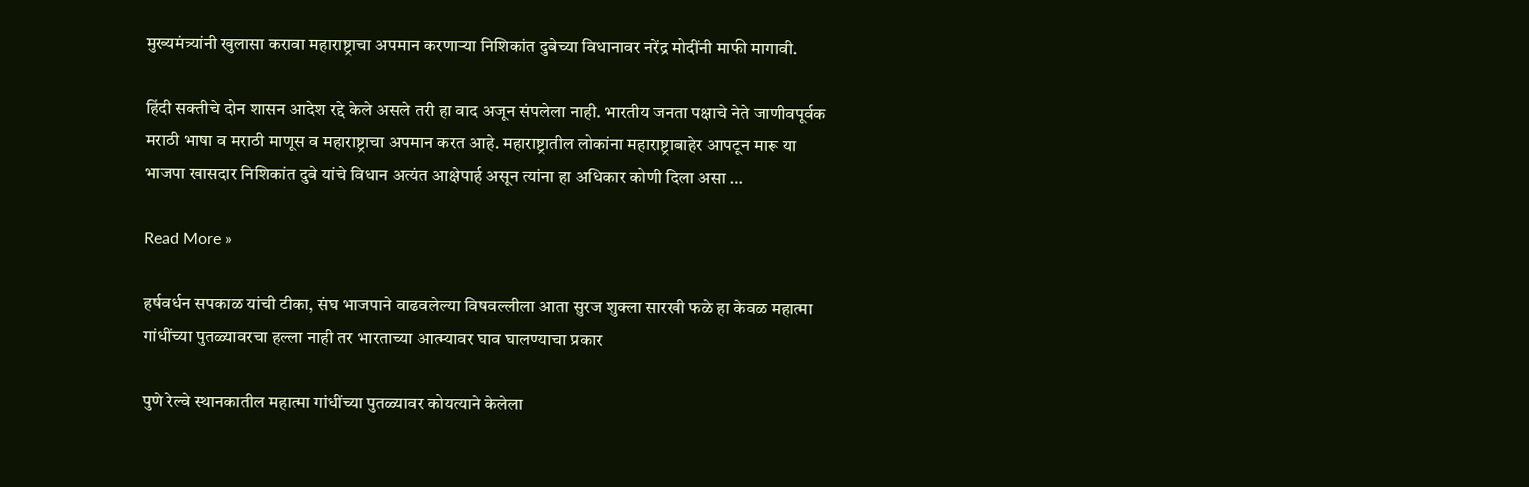मुख्यमंत्र्यांनी खुलासा करावा महाराष्ट्राचा अपमान करणाऱ्या निशिकांत दुबेच्या विधानावर नरेंद्र मोदींनी माफी मागावी.

हिंदी सक्तीचे दोन शासन आदेश रद्दे केले असले तरी हा वाद अजून संपलेला नाही. भारतीय जनता पक्षाचे नेते जाणीवपूर्वक मराठी भाषा व मराठी माणूस व महाराष्ट्राचा अपमान करत आहे. महाराष्ट्रातील लोकांना महाराष्ट्राबाहेर आपटून मारू या भाजपा खासदार निशिकांत दुबे यांचे विधान अत्यंत आक्षेपार्ह असून त्यांना हा अधिकार कोणी दिला असा …

Read More »

हर्षवर्धन सपकाळ यांची टीका, संघ भाजपाने वाढवलेल्या विषवल्लीला आता सुरज शुक्ला सारखी फळे हा केवळ महात्मा गांधींच्या पुतळ्यावरचा हल्ला नाही तर भारताच्या आत्म्यावर घाव घालण्याचा प्रकार

पुणे रेल्वे स्थानकातील महात्मा गांधींच्या पुतळ्यावर कोयत्याने केलेला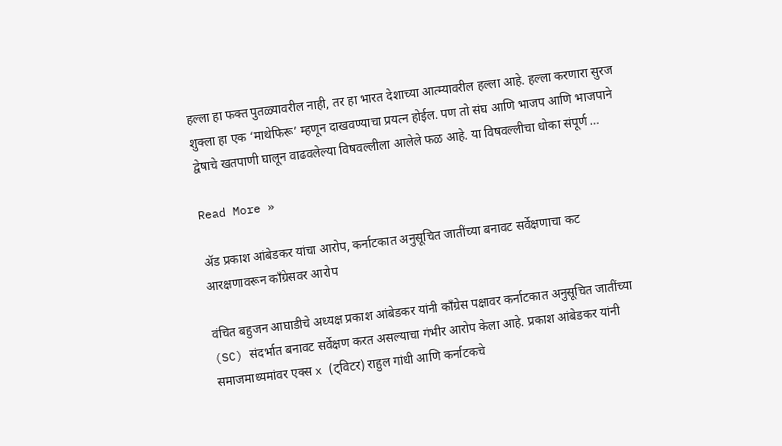हल्ला हा फक्त पुतळ्यावरील नाही, तर हा भारत देशाच्या आत्म्यावरील हल्ला आहे. हल्ला करणारा सुरज शुक्ला हा एक ‘माथेफिरू’ म्हणून दाखवण्याचा प्रयत्न होईल. पण तो संघ आणि भाजप आणि भाजपाने द्वेषाचे खतपाणी घालून वाढवलेल्या विषवल्लीला आलेले फळ आहे. या विषवल्लीचा धोका संपूर्ण …

Read More »

ॲड प्रकाश आंबेडकर यांचा आरोप, कर्नाटकात अनुसूचित जातींच्या बनावट सर्वेक्षणाचा कट आरक्षणावरून काँग्रेसवर आरोप

वंचित बहुजन आघाडीचे अध्यक्ष प्रकाश आंबेडकर यांनी काँग्रेस पक्षावर कर्नाटकात अनुसूचित जातींच्या (SC) संदर्भात बनावट सर्वेक्षण करत असल्याचा गंभीर आरोप केला आहे. प्रकाश आंबेडकर यांनी समाजमाध्यमांवर एक्स x (ट्विटर) राहुल गांधी आणि कर्नाटकचे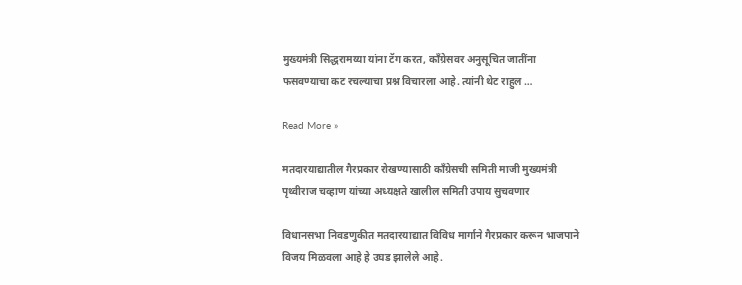मुख्यमंत्री सिद्धरामय्या यांना टॅग करत, काँग्रेसवर अनुसूचित जातींना फसवण्याचा कट रचल्याचा प्रश्न विचारला आहे. त्यांनी थेट राहुल …

Read More »

मतदारयाद्यातील गैरप्रकार रोखण्यासाठी काँग्रेसची समिती माजी मुख्यमंत्री पृथ्वीराज चव्हाण यांच्या अध्यक्षते खालील समिती उपाय सुचवणार

विधानसभा निवडणुकीत मतदारयाद्यात विविध मार्गाने गैरप्रकार करून भाजपाने विजय मिळवला आहे हे उघड झालेले आहे.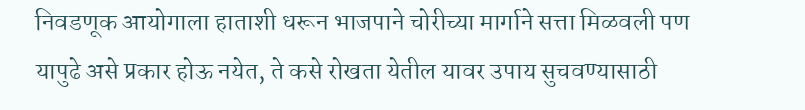निवडणूक आयोगाला हाताशी धरून भाजपाने चोरीच्या मार्गाने सत्ता मिळवली पण यापुढे असे प्रकार होऊ नयेत, ते कसे रोखता येतील यावर उपाय सुचवण्यासाठी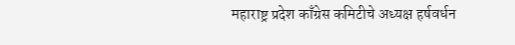महाराष्ट्र प्रदेश काँग्रेस कमिटीचे अध्यक्ष हर्षवर्धन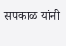सपकाळ यांनी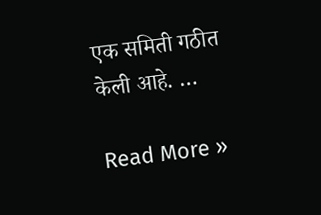एक समिती गठीत केली आहे. …

Read More »